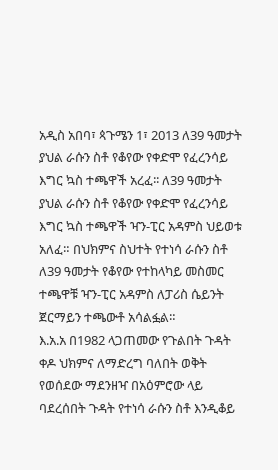አዲስ አበባ፣ ጳጉሜን 1፣ 2013 ለ39 ዓመታት ያህል ራሱን ስቶ የቆየው የቀድሞ የፈረንሳይ እግር ኳስ ተጫዋች አረፈ፡፡ ለ39 ዓመታት ያህል ራሱን ስቶ የቆየው የቀድሞ የፈረንሳይ እግር ኳስ ተጫዋች ዣን-ፒር አዳምስ ህይወቱ አለፈ። በህክምና ስህተት የተነሳ ራሱን ስቶ ለ39 ዓመታት የቆየው የተከላካይ መስመር ተጫዋቹ ዣን-ፒር አዳምስ ለፓሪስ ሴይንት ጀርማይን ተጫውቶ አሳልፏል።
እ.አ.አ በ1982 ላጋጠመው የጉልበት ጉዳት ቀዶ ህክምና ለማድረግ ባለበት ወቅት የወሰደው ማደንዘዣ በአዕምሮው ላይ ባደረሰበት ጉዳት የተነሳ ራሱን ስቶ እንዲቆይ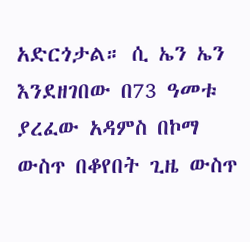አድርጎታል። ሲ ኤን ኤን እንደዘገበው በ73 ዓመቱ ያረፈው አዳምስ በኮማ ውስጥ በቆየበት ጊዜ ውስጥ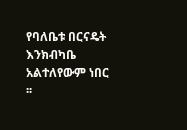የባለቤቱ በርናዴት እንክብካቤ አልተለየውም ነበር ፡፡